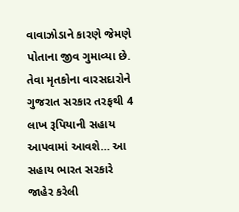વાવાઝોડાને કારણે જેમણે પોતાના જીવ ગુમાવ્યા છે. તેવા મૃતકોના વારસદારોને ગુજરાત સરકાર તરફથી 4 લાખ રૂપિયાની સહાય આપવામાં આવશે… આ સહાય ભારત સરકારે જાહેર કરેલી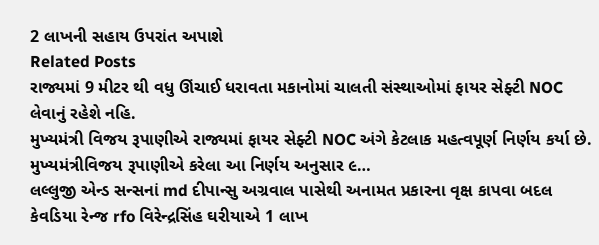2 લાખની સહાય ઉપરાંત અપાશે
Related Posts
રાજ્યમાં 9 મીટર થી વધુ ઊંચાઈ ધરાવતા મકાનોમાં ચાલતી સંસ્થાઓમાં ફાયર સેફ્ટી NOC લેવાનું રહેશે નહિ.
મુખ્યમંત્રી વિજય રૂપાણીએ રાજ્યમાં ફાયર સેફ્ટી NOC અંગે કેટલાક મહત્વપૂર્ણ નિર્ણય કર્યા છે. મુખ્યમંત્રીવિજય રૂપાણીએ કરેલા આ નિર્ણય અનુસાર ૯…
લલ્લુજી એન્ડ સન્સનાં md દીપાન્સુ અગ્રવાલ પાસેથી અનામત પ્રકારના વૃક્ષ કાપવા બદલ કેવડિયા રેન્જ rfo વિરેન્દ્રસિંહ ઘરીયાએ 1 લાખ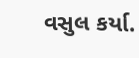વસુલ કર્યા.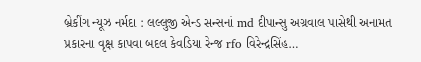બ્રેકીંગ ન્યૂઝ નર્મદા : લલ્લુજી એન્ડ સન્સનાં md દીપાન્સુ અગ્રવાલ પાસેથી અનામત પ્રકારના વૃક્ષ કાપવા બદલ કેવડિયા રેન્જ rfo વિરેન્દ્રસિંહ…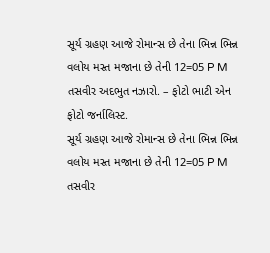સૂર્ય ગ્રહણ આજે રોમાન્સ છે તેના ભિન્ન ભિન્ન વલોય મસ્ત મજાના છે તેની 12=05 P M તસવીર અદભુત નઝારો. – ફોટો ભાટી એન ફોટો જર્નાલિસ્ટ.
સૂર્ય ગ્રહણ આજે રોમાન્સ છે તેના ભિન્ન ભિન્ન વલોય મસ્ત મજાના છે તેની 12=05 P M તસવીર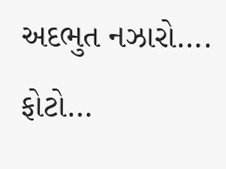અદભુત નઝારો…. ફોટો…